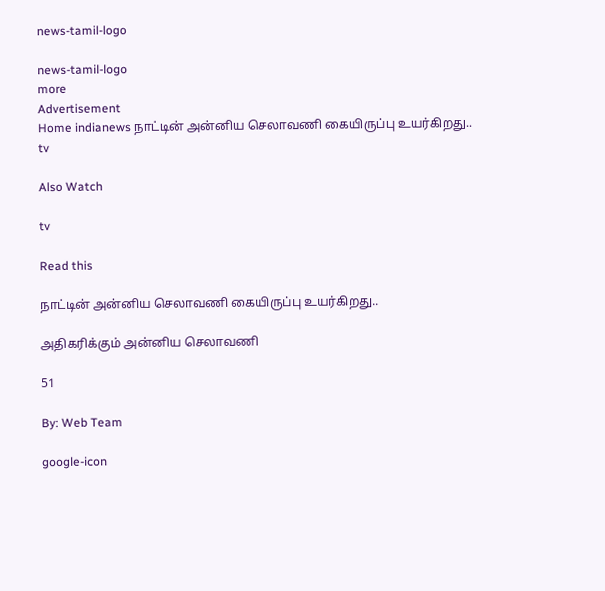news-tamil-logo

news-tamil-logo
more
Advertisement
Home indianews நாட்டின் அன்னிய செலாவணி கையிருப்பு உயர்கிறது..
tv

Also Watch

tv

Read this

நாட்டின் அன்னிய செலாவணி கையிருப்பு உயர்கிறது..

அதிகரிக்கும் அன்னிய செலாவணி

51

By: Web Team

google-icon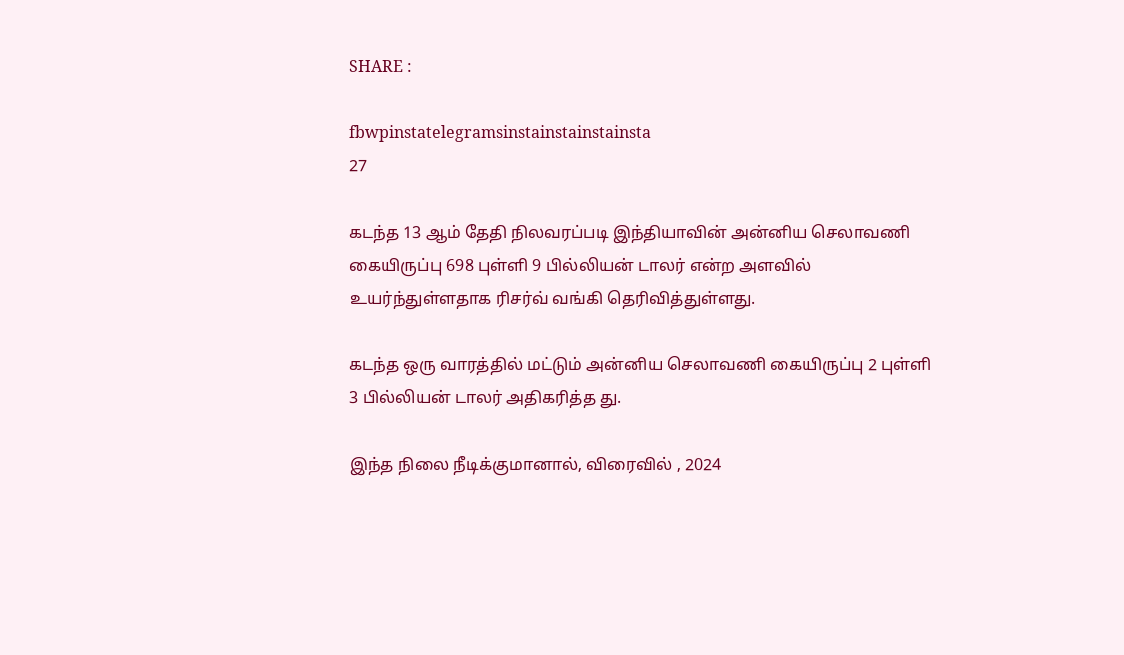SHARE :

fbwpinstatelegramsinstainstainstainsta
27

கடந்த 13 ஆம் தேதி நிலவரப்படி இந்தியாவின் அன்னிய செலாவணி கையிருப்பு 698 புள்ளி 9 பில்லியன் டாலர் என்ற அளவில் உயர்ந்துள்ளதாக ரிசர்வ் வங்கி தெரிவித்துள்ளது.

கடந்த ஒரு வாரத்தில் மட்டும் அன்னிய செலாவணி கையிருப்பு 2 புள்ளி 3 பில்லியன் டாலர் அதிகரித்த து.

இந்த நிலை நீடிக்குமானால், விரைவில் , 2024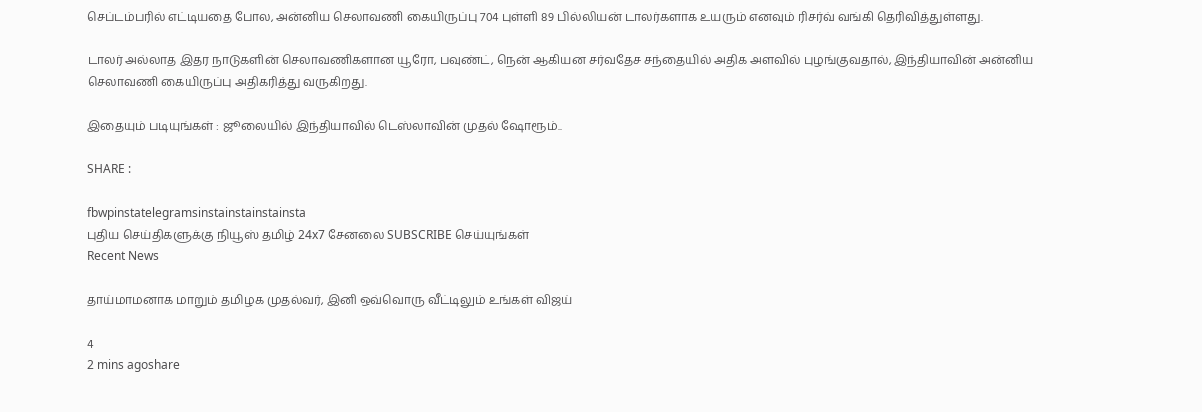செப்டம்பரில் எட்டியதை போல, அன்னிய செலாவணி கையிருப்பு 704 புள்ளி 89 பில்லியன் டாலர்களாக உயரும் எனவும் ரிசர்வ் வங்கி தெரிவித்துள்ளது.

டாலர் அல்லாத இதர நாடுகளின் செலாவணிகளான யூரோ, பவுண்ட், நென் ஆகியன சர்வதேச சந்தையில் அதிக அளவில் புழங்குவதால், இந்தியாவின் அன்னிய செலாவணி கையிருப்பு அதிகரித்து வருகிறது.

இதையும் படியுங்கள் : ஜூலையில் இந்தியாவில் டெஸ்லாவின் முதல் ஷோரூம்..

SHARE :

fbwpinstatelegramsinstainstainstainsta
புதிய செய்திகளுக்கு நியூஸ் தமிழ் 24x7 சேனலை SUBSCRIBE செய்யுங்கள்
Recent News

தாய்மாமனாக மாறும் தமிழக முதல்வர், இனி ஒவ்வொரு வீட்டிலும் உங்கள் விஜய்

4
2 mins agoshare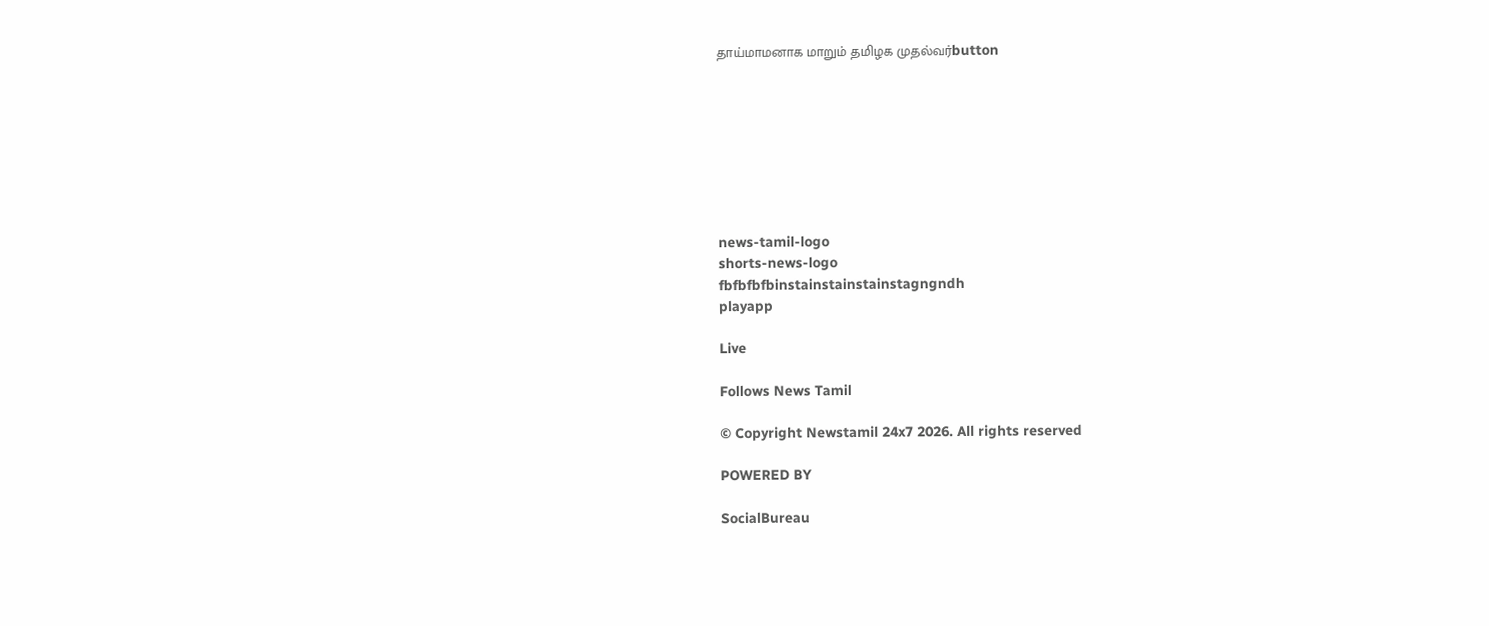தாய்மாமனாக மாறும் தமிழக முதல்வர்button








news-tamil-logo
shorts-news-logo
fbfbfbfbinstainstainstainstagngndh
playapp

Live

Follows News Tamil

© Copyright Newstamil 24x7 2026. All rights reserved

POWERED BY

SocialBureau